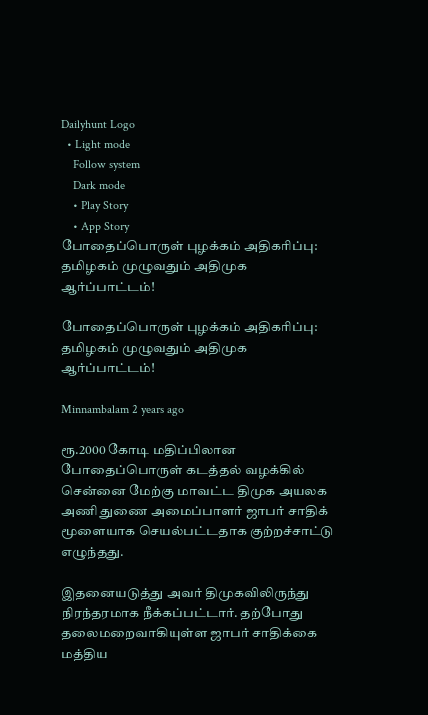Dailyhunt Logo
  • Light mode
    Follow system
    Dark mode
    • Play Story
    • App Story
போதைப்பொருள் புழக்கம் அதிகரிப்பு: தமிழகம் முழுவதும் அதிமுக ஆர்ப்பாட்டம்!

போதைப்பொருள் புழக்கம் அதிகரிப்பு: தமிழகம் முழுவதும் அதிமுக ஆர்ப்பாட்டம்!

Minnambalam 2 years ago

ரூ.2000 கோடி மதிப்பிலான போதைப்பொருள் கடத்தல் வழக்கில் சென்னை மேற்கு மாவட்ட திமுக அயலக அணி துணை அமைப்பாளர் ஜாபர் சாதிக் மூளையாக செயல்பட்டதாக குற்றச்சாட்டு எழுந்தது.

இதனையடுத்து அவர் திமுகவிலிருந்து நிரந்தரமாக நீக்கப்பட்டார். தற்போது தலைமறைவாகியுள்ள ஜாபர் சாதிக்கை மத்திய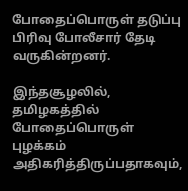போதைப்பொருள் தடுப்பு பிரிவு போலீசார் தேடி வருகின்றனர்.

இந்தசூழலில், தமிழகத்தில் போதைப்பொருள் புழக்கம் அதிகரித்திருப்பதாகவும்,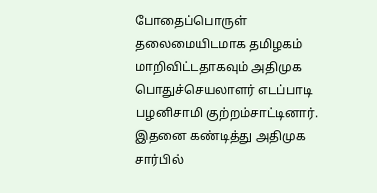போதைப்பொருள் தலைமையிடமாக தமிழகம் மாறிவிட்டதாகவும் அதிமுக பொதுச்செயலாளர் எடப்பாடி பழனிசாமி குற்றம்சாட்டினார். இதனை கண்டித்து அதிமுக சார்பில்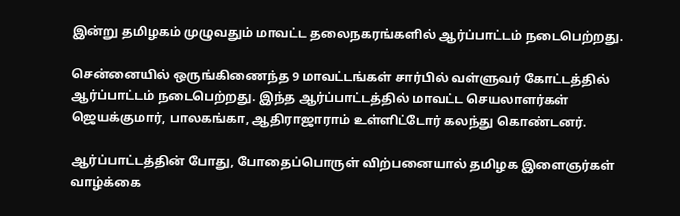இன்று தமிழகம் முழுவதும் மாவட்ட தலைநகரங்களில் ஆர்ப்பாட்டம் நடைபெற்றது.

சென்னையில் ஒருங்கிணைந்த 9 மாவட்டங்கள் சார்பில் வள்ளுவர் கோட்டத்தில் ஆர்ப்பாட்டம் நடைபெற்றது. இந்த ஆர்ப்பாட்டத்தில் மாவட்ட செயலாளர்கள் ஜெயக்குமார், பாலகங்கா, ஆதிராஜாராம் உள்ளிட்டோர் கலந்து கொண்டனர்.

ஆர்ப்பாட்டத்தின் போது, போதைப்பொருள் விற்பனையால் தமிழக இளைஞர்கள் வாழ்க்கை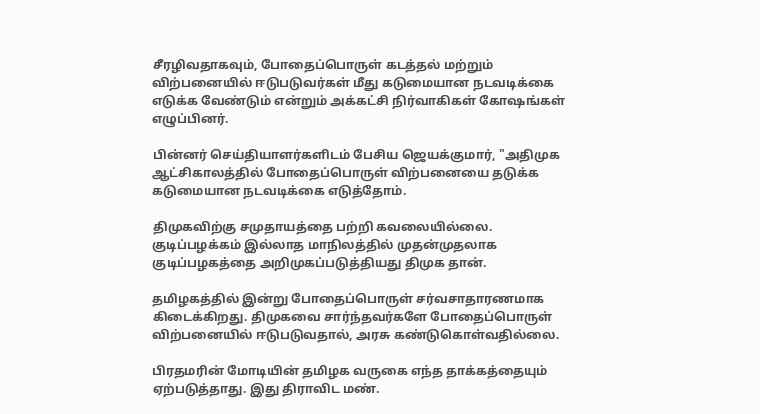சீரழிவதாகவும், போதைப்பொருள் கடத்தல் மற்றும் விற்பனையில் ஈடுபடுவர்கள் மீது கடுமையான நடவடிக்கை எடுக்க வேண்டும் என்றும் அக்கட்சி நிர்வாகிகள் கோஷங்கள் எழுப்பினர்.

பின்னர் செய்தியாளர்களிடம் பேசிய ஜெயக்குமார், "அதிமுக ஆட்சிகாலத்தில் போதைப்பொருள் விற்பனையை தடுக்க கடுமையான நடவடிக்கை எடுத்தோம்.

திமுகவிற்கு சமுதாயத்தை பற்றி கவலையில்லை. குடிப்பழக்கம் இல்லாத மாநிலத்தில் முதன்முதலாக குடிப்பழகத்தை அறிமுகப்படுத்தியது திமுக தான்.

தமிழகத்தில் இன்று போதைப்பொருள் சர்வசாதாரணமாக கிடைக்கிறது. திமுகவை சார்ந்தவர்களே போதைப்பொருள் விற்பனையில் ஈடுபடுவதால், அரசு கண்டுகொள்வதில்லை.

பிரதமரின் மோடியின் தமிழக வருகை எந்த தாக்கத்தையும் ஏற்படுத்தாது. இது திராவிட மண்.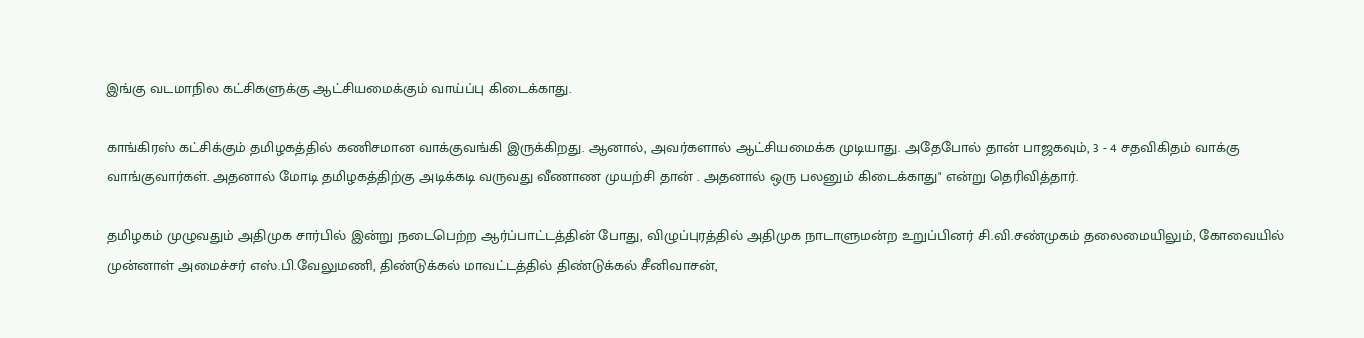இங்கு வடமாநில கட்சிகளுக்கு ஆட்சியமைக்கும் வாய்ப்பு கிடைக்காது.

காங்கிரஸ் கட்சிக்கும் தமிழகத்தில் கணிசமான வாக்குவங்கி இருக்கிறது. ஆனால், அவர்களால் ஆட்சியமைக்க முடியாது. அதேபோல் தான் பாஜகவும், 3 - 4 சதவிகிதம் வாக்கு வாங்குவார்கள். அதனால் மோடி தமிழகத்திற்கு அடிக்கடி வருவது வீணாண முயற்சி தான் . அதனால் ஒரு பலனும் கிடைக்காது" என்று தெரிவித்தார்.

தமிழகம் முழுவதும் அதிமுக சார்பில் இன்று நடைபெற்ற ஆர்ப்பாட்டத்தின் போது, விழுப்புரத்தில் அதிமுக நாடாளுமன்ற உறுப்பினர் சி.வி.சண்முகம் தலைமையிலும், கோவையில் முன்னாள் அமைச்சர் எஸ்.பி.வேலுமணி, திண்டுக்கல் மாவட்டத்தில் திண்டுக்கல் சீனிவாசன்,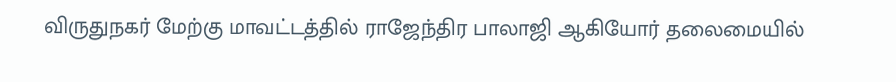விருதுநகர் மேற்கு மாவட்டத்தில் ராஜேந்திர பாலாஜி ஆகியோர் தலைமையில்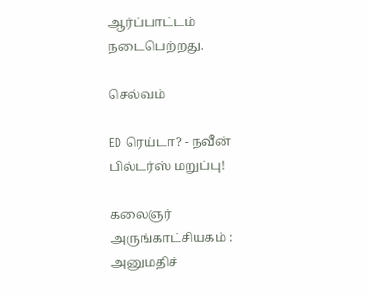ஆர்ப்பாட்டம் நடைபெற்றது.

செல்வம்

ED ரெய்டா? - நவீன் பில்டர்ஸ் மறுப்பு!

கலைஞர் அருங்காட்சியகம் : அனுமதிச்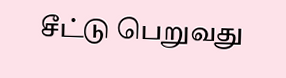சீட்டு பெறுவது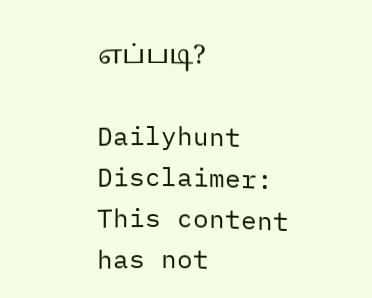எப்படி?

Dailyhunt
Disclaimer: This content has not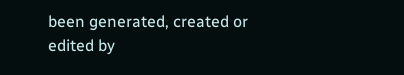been generated, created or edited by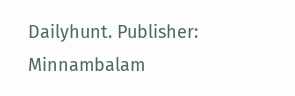Dailyhunt. Publisher: Minnambalam